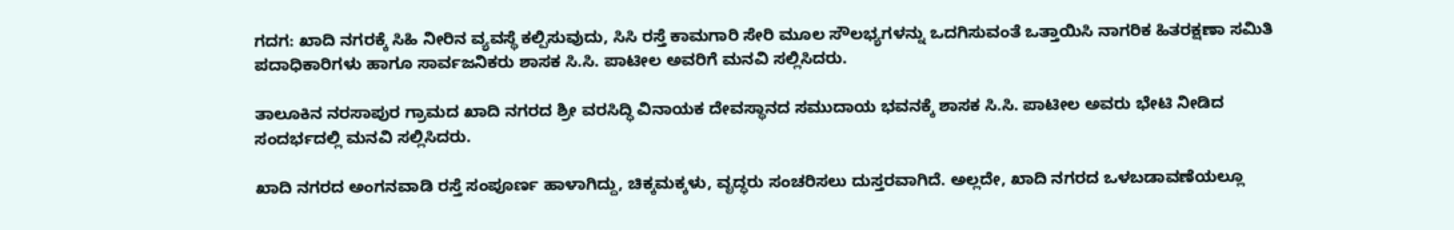ಗದಗ: ಖಾದಿ ನಗರಕ್ಕೆ ಸಿಹಿ ನೀರಿನ ವ್ಯವಸ್ಥೆ ಕಲ್ಪಿಸುವುದು, ಸಿಸಿ ರಸ್ತೆ ಕಾಮಗಾರಿ ಸೇರಿ ಮೂಲ ಸೌಲಭ್ಯಗಳನ್ನು ಒದಗಿಸುವಂತೆ ಒತ್ತಾಯಿಸಿ ನಾಗರಿಕ ಹಿತರಕ್ಷಣಾ ಸಮಿತಿ ಪದಾಧಿಕಾರಿಗಳು ಹಾಗೂ ಸಾರ್ವಜನಿಕರು ಶಾಸಕ ಸಿ.ಸಿ. ಪಾಟೀಲ ಅವರಿಗೆ ಮನವಿ ಸಲ್ಲಿಸಿದರು.

ತಾಲೂಕಿನ ನರಸಾಪುರ ಗ್ರಾಮದ ಖಾದಿ ನಗರದ ಶ್ರೀ ವರಸಿದ್ಧಿ ವಿನಾಯಕ ದೇವಸ್ಥಾನದ ಸಮುದಾಯ ಭವನಕ್ಕೆ ಶಾಸಕ ಸಿ.ಸಿ. ಪಾಟೀಲ ಅವರು ಭೇಟಿ ನೀಡಿದ ಸಂದರ್ಭದಲ್ಲಿ ಮನವಿ ಸಲ್ಲಿಸಿದರು.

ಖಾದಿ ನಗರದ ಅಂಗನವಾಡಿ ರಸ್ತೆ ಸಂಪೂರ್ಣ ಹಾಳಾಗಿದ್ದು, ಚಿಕ್ಕಮಕ್ಕಳು, ವೃದ್ಧರು ಸಂಚರಿಸಲು ದುಸ್ತರವಾಗಿದೆ. ಅಲ್ಲದೇ, ಖಾದಿ ನಗರದ ಒಳಬಡಾವಣೆಯಲ್ಲೂ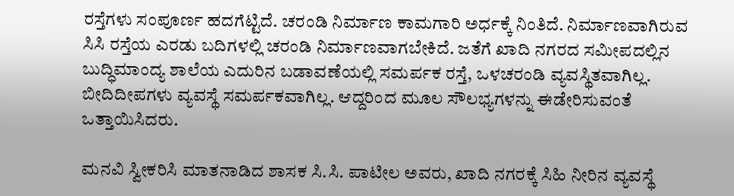ರಸ್ತೆಗಳು ಸಂಪೂರ್ಣ ಹದಗೆಟ್ಟಿದೆ. ಚರಂಡಿ ನಿರ್ಮಾಣ ಕಾಮಗಾರಿ ಅರ್ಧಕ್ಕೆ ನಿಂತಿದೆ. ನಿರ್ಮಾಣವಾಗಿರುವ ಸಿಸಿ ರಸ್ತೆಯ ಎರಡು ಬದಿಗಳಲ್ಲಿ ಚರಂಡಿ ನಿರ್ಮಾಣವಾಗಬೇಕಿದೆ. ಜತೆಗೆ ಖಾದಿ ನಗರದ ಸಮೀಪದಲ್ಲಿನ ಬುದ್ಧಿಮಾಂದ್ಯ ಶಾಲೆಯ ಎದುರಿನ ಬಡಾವಣೆಯಲ್ಲಿ ಸಮರ್ಪಕ ರಸ್ತೆ, ಒಳಚರಂಡಿ ವ್ಯವಸ್ಥಿತವಾಗಿಲ್ಲ. ಬೀದಿದೀಪಗಳು ವ್ಯವಸ್ಥೆ ಸಮರ್ಪಕವಾಗಿಲ್ಲ. ಆದ್ದರಿಂದ ಮೂಲ ಸೌಲಭ್ಯಗಳನ್ನು ಈಡೇರಿಸುವಂತೆ ಒತ್ತಾಯಿಸಿದರು.

ಮನವಿ ಸ್ವೀಕರಿಸಿ ಮಾತನಾಡಿದ ಶಾಸಕ ಸಿ.ಸಿ. ಪಾಟೀಲ ಅವರು, ಖಾದಿ ನಗರಕ್ಕೆ ಸಿಹಿ ನೀರಿನ ವ್ಯವಸ್ಥೆ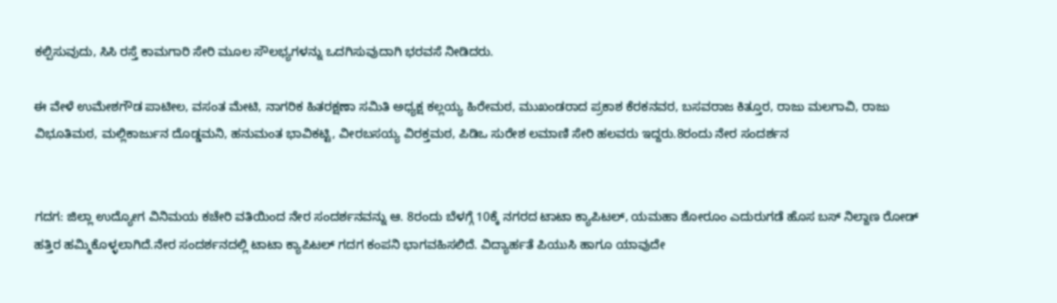ಕಲ್ಪಿಸುವುದು, ಸಿಸಿ ರಸ್ತೆ ಕಾಮಗಾರಿ ಸೇರಿ ಮೂಲ ಸೌಲಭ್ಯಗಳನ್ನು ಒದಗಿಸುವುದಾಗಿ ಭರವಸೆ ನೀಡಿದರು.

ಈ ವೇಳೆ ಉಮೇಶಗೌಡ ಪಾಟೀಲ, ವಸಂತ ಮೇಟಿ, ನಾಗರಿಕ ಹಿತರಕ್ಷಣಾ ಸಮಿತಿ ಅಧ್ಯಕ್ಷ ಕಲ್ಲಯ್ಯ ಹಿರೇಮಠ, ಮುಖಂಡರಾದ ಪ್ರಕಾಶ ಕೆರಕನವರ, ಬಸವರಾಜ ಕಿತ್ತೂರ, ರಾಜು ಮಲಗಾವಿ, ರಾಜು ವಿಭೂತಿಮಠ, ಮಲ್ಲಿಕಾರ್ಜುನ ದೊಡ್ಡಮನಿ, ಹನುಮಂತ ಭಾವಿಕಟ್ಟಿ, ವೀರಬಸಯ್ಯ ವಿರಕ್ತಮಠ, ಪಿಡಿಒ ಸುರೇಶ ಲಮಾಣಿ ಸೇರಿ ಹಲವರು ಇದ್ದರು.8ರಂದು ನೇರ ಸಂದರ್ಶನ


ಗದಗ: ಜಿಲ್ಲಾ ಉದ್ಯೋಗ ವಿನಿಮಯ ಕಚೇರಿ ವತಿಯಿಂದ ನೇರ ಸಂದರ್ಶನವನ್ನು ಆ. 8ರಂದು ಬೆಳಗ್ಗೆ 10ಕ್ಕೆ ನಗರದ ಟಾಟಾ ಕ್ಯಾಪಿಟಲ್, ಯಮಹಾ ಶೋರೂಂ ಎದುರುಗಡೆ ಹೊಸ ಬಸ್ ನಿಲ್ದಾಣ ರೋಡ್ ಹತ್ತಿರ ಹಮ್ಮಿಕೊಳ್ಳಲಾಗಿದೆ.ನೇರ ಸಂದರ್ಶನದಲ್ಲಿ ಟಾಟಾ ಕ್ಯಾಪಿಟಲ್ ಗದಗ ಕಂಪನಿ ಭಾಗವಹಿಸಲಿದೆ. ವಿದ್ಯಾರ್ಹತೆ ಪಿಯುಸಿ ಹಾಗೂ ಯಾವುದೇ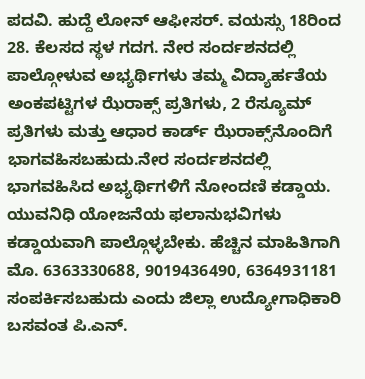ಪದವಿ. ಹುದ್ದೆ ಲೋನ್ ಆಫೀಸರ್. ವಯಸ್ಸು 18ರಿಂದ 28. ಕೆಲಸದ ಸ್ಥಳ ಗದಗ. ನೇರ ಸಂರ್ದಶನದಲ್ಲಿ ಪಾಲ್ಗೋಳುವ ಅಭ್ಯರ್ಥಿಗಳು ತಮ್ಮ ವಿದ್ಯಾರ್ಹತೆಯ ಅಂಕಪಟ್ಟಿಗಳ ಝೆರಾಕ್ಸ್ ಪ್ರತಿಗಳು, 2 ರೆಸ್ಯೂಮ್‌ ಪ್ರತಿಗಳು ಮತ್ತು ಆಧಾರ ಕಾರ್ಡ್ ಝೆರಾಕ್ಸ್‌ನೊಂದಿಗೆ ಭಾಗವಹಿಸಬಹುದು.ನೇರ ಸಂರ್ದಶನದಲ್ಲಿ ಭಾಗವಹಿಸಿದ ಅಭ್ಯರ್ಥಿಗಳಿಗೆ ನೋಂದಣಿ ಕಡ್ಡಾಯ. ಯುವನಿಧಿ ಯೋಜನೆಯ ಫಲಾನುಭವಿಗಳು ಕಡ್ಡಾಯವಾಗಿ ಪಾಲ್ಗೊಳ್ಳಬೇಕು. ಹೆಚ್ಚಿನ ಮಾಹಿತಿಗಾಗಿ ಮೊ. 6363330688, 9019436490, 6364931181 ಸಂಪರ್ಕಿಸಬಹುದು ಎಂದು ಜಿಲ್ಲಾ ಉದ್ಯೋಗಾಧಿಕಾರಿ ಬಸವಂತ ಪಿ.ಎನ್.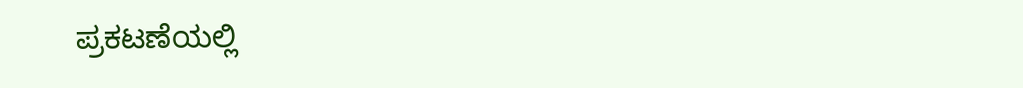ಪ್ರಕಟಣೆಯಲ್ಲಿ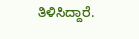ತಿಳಿಸಿದ್ದಾರೆ.